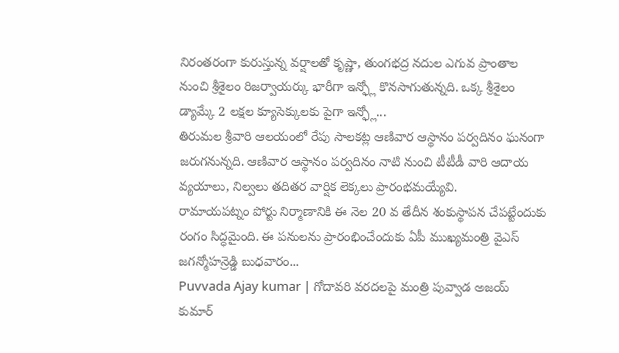నిరంతరంగా కురుస్తున్న వర్షాలతో కృష్ణా, తుంగభద్ర నదుల ఎగువ ప్రాంతాల నుంచి శ్రీశైలం రిజర్వాయర్కు భారీగా ఇన్ఫ్లో కొనసాగుతున్నది. ఒక్క శ్రీశైలం డ్యామ్కే 2 లక్షల క్యూసెక్కులకు పైగా ఇన్ఫ్లో...
తిరుమల శ్రీవారి ఆలయంలో రేపు సాలకట్ల ఆణివార ఆస్థానం పర్వదినం ఘనంగా జరుగనున్నది. ఆణివార ఆస్థానం పర్వదినం నాటి నుంచి టీటీడీ వారి ఆదాయ వ్యయాలు, నిల్వలు తదితర వార్షిక లెక్కలు ప్రారంభమయ్యేవి.
రామాయపట్నం పోర్టు నిర్మాణానికి ఈ నెల 20 వ తేదీన శంకుస్థాపన చేపట్టేందుకు రంగం సిద్ధమైంది. ఈ పనులను ప్రారంభించేందుకు ఏపీ ముఖ్యమంత్రి వైఎస్ జగన్మోహన్రెడ్డి బుధవారం...
Puvvada Ajay kumar | గోదావరి వరదలపై మంత్రి పువ్వాడ అజయ్ కుమార్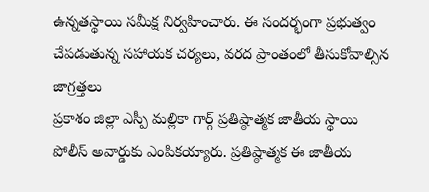ఉన్నతస్థాయి సమీక్ష నిర్వహించారు. ఈ సందర్భంగా ప్రభుత్వం చేపడుతున్న సహాయక చర్యలు, వరద ప్రాంతంలో తీసుకోవాల్సిన జాగ్రత్తలు
ప్రకాశం జిల్లా ఎస్పీ మల్లికా గార్గ్ ప్రతిష్ఠాత్మక జాతీయ స్థాయి పోలీస్ అవార్డుకు ఎంపికయ్యారు. ప్రతిష్ఠాత్మక ఈ జాతీయ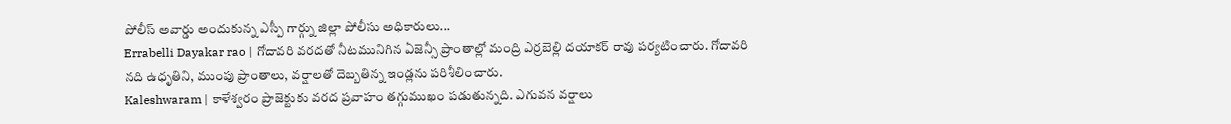పోలీస్ అవార్డు అందుకున్న ఎస్పీ గార్గ్ను జిల్లా పోలీసు అధికారులు...
Errabelli Dayakar rao | గోదావరి వరదతో నీటమునిగిన ఏజెన్సీ ప్రాంతాల్లో మంద్రి ఎర్రబెల్లి దయాకర్ రావు పర్యటించారు. గోదావరి నది ఉధృతిని, ముంపు ప్రాంతాలు, వర్షాలతో దెబ్బతిన్న ఇండ్లను పరిశీలించారు.
Kaleshwaram | కాళేశ్వరం ప్రాజెక్టుకు వరద ప్రవాహం తగ్గుముఖం పడుతున్నది. ఎగువన వర్షాలు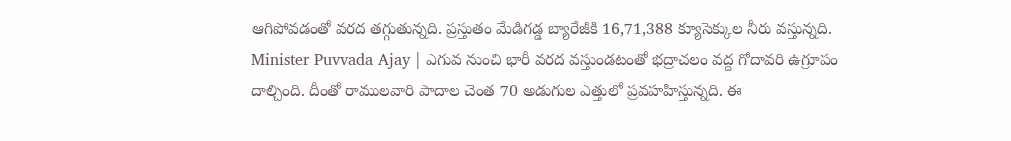ఆగిపోవడంతో వరద తగ్గుతున్నది. ప్రస్తుతం మేడిగడ్డ బ్యారేజీకి 16,71,388 క్యూసెక్కుల నీరు వస్తున్నది.
Minister Puvvada Ajay | ఎగువ నుంచి భారీ వరద వస్తుండటంతో భద్రాచలం వద్ద గోదావరి ఉగ్రూపం దాల్చింది. దీంతో రాములవారి పాదాల చెంత 70 అడుగుల ఎత్తులో ప్రవహహిస్తున్నది. ఈ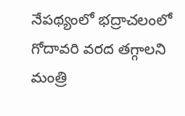నేపథ్యంలో భద్రాచలంలో గోదావరి వరద తగ్గాలని మంత్రి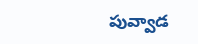పువ్వాడ